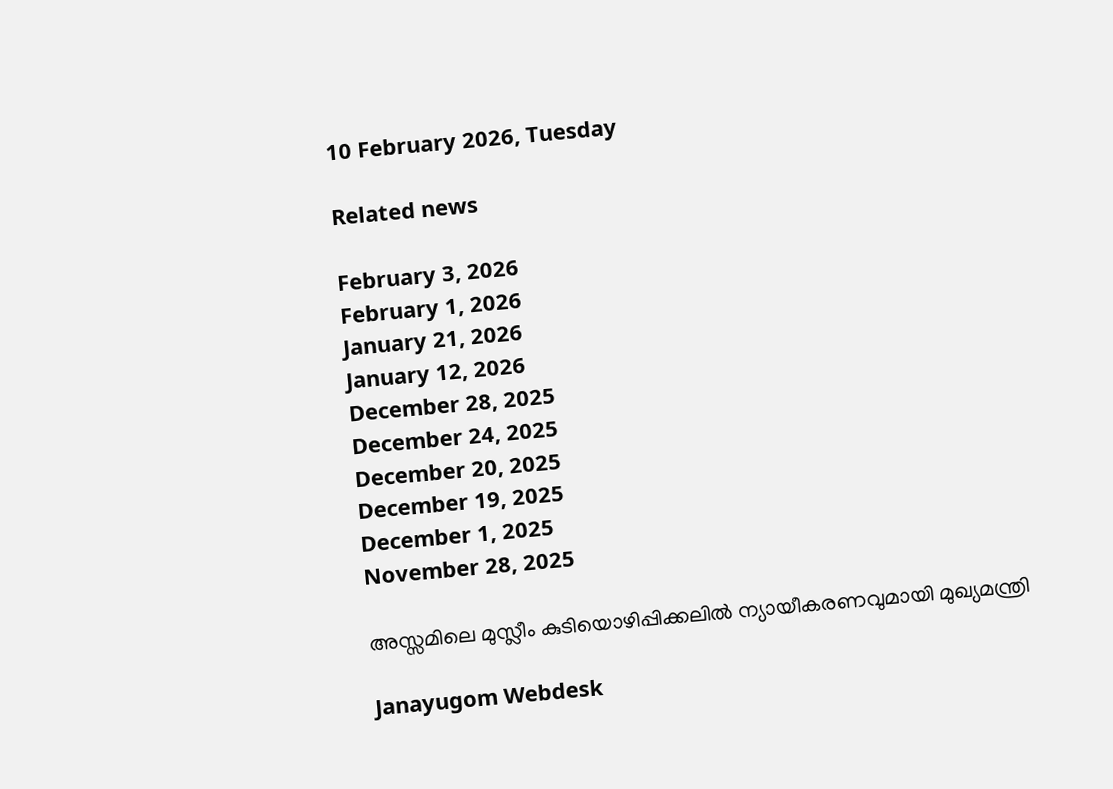10 February 2026, Tuesday

Related news

February 3, 2026
February 1, 2026
January 21, 2026
January 12, 2026
December 28, 2025
December 24, 2025
December 20, 2025
December 19, 2025
December 1, 2025
November 28, 2025

അസ്സമിലെ മുസ്ലീം കുടിയൊഴിപ്പിക്കലില്‍ ന്യായീകരണവുമായി മുഖ്യമന്ത്രി

Janayugom Webdesk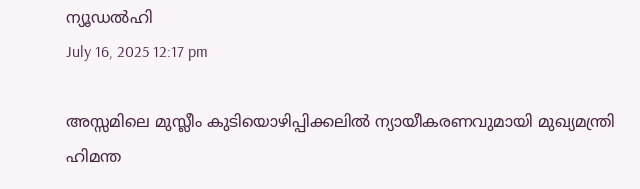ന്യൂഡല്‍ഹി
July 16, 2025 12:17 pm

അസ്സമിലെ മുസ്ലീം കുടിയൊഴിപ്പിക്കലില്‍ ന്യായീകരണവുമായി മുഖ്യമന്ത്രി ഹിമന്ത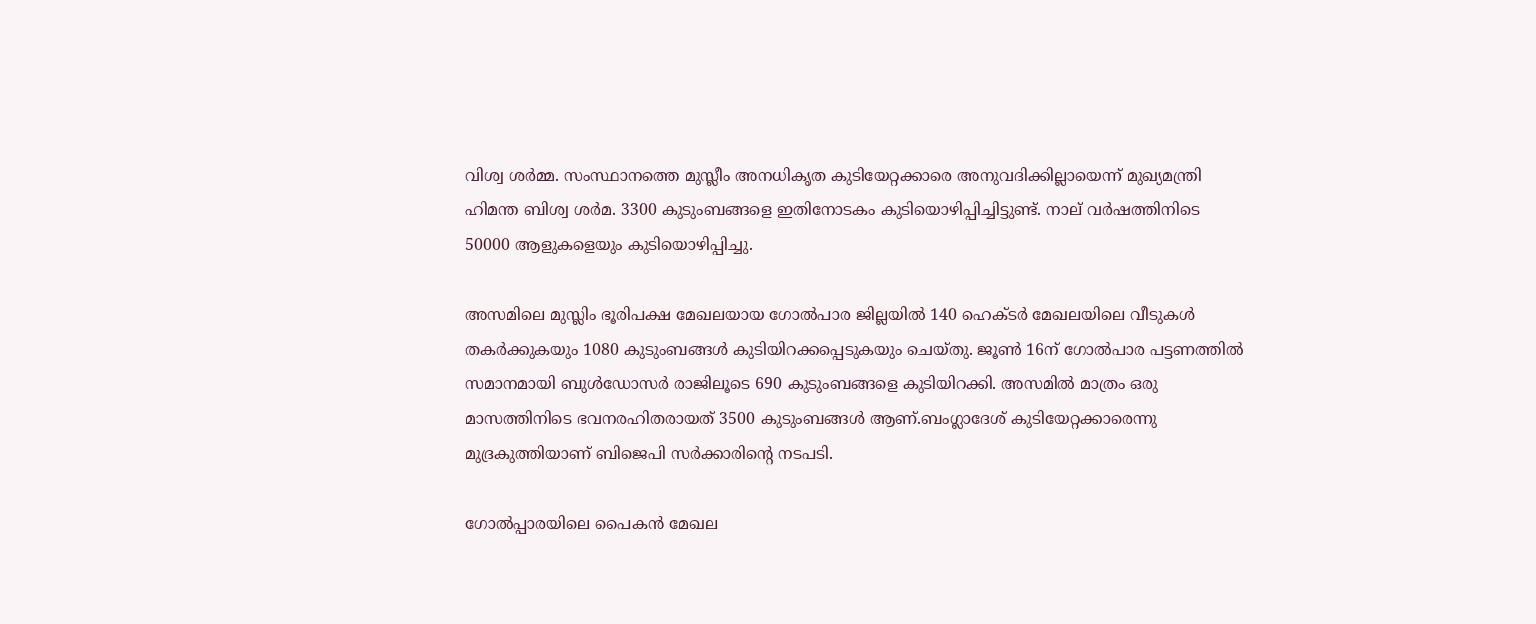വിശ്വ ശര്‍മ്മ. സംസ്ഥാനത്തെ മുസ്ലീം അനധികൃത കുടിയേറ്റക്കാരെ അനുവദിക്കില്ലായെന്ന് മുഖ്യമന്ത്രി ഹിമന്ത ബിശ്വ ശർമ. 3300 കുടുംബങ്ങളെ ഇതിനോടകം കുടിയൊഴിപ്പിച്ചിട്ടുണ്ട്. നാല് വർഷത്തിനിടെ 50000 ആളുകളെയും കുടിയൊഴിപ്പിച്ചു.

അസമിലെ മുസ്ലിം ഭൂരിപക്ഷ മേഖലയായ ഗോൽപാര ജില്ലയിൽ 140 ഹെക്ടർ മേഖലയിലെ വീടുകൾ തകർക്കുകയും 1080 കുടുംബങ്ങൾ കുടിയിറക്കപ്പെടുകയും ചെയ്തു. ജൂൺ 16ന് ഗോൽപാര പട്ടണത്തിൽ സമാനമായി ബുൾഡോസർ രാജിലൂടെ 690 കുടുംബങ്ങളെ കുടിയിറക്കി. അസമിൽ മാത്രം ഒരു മാസത്തിനിടെ ഭവനരഹിതരായത് 3500 കുടുംബങ്ങൾ ആണ്.ബംഗ്ലാദേശ് കുടിയേറ്റക്കാരെന്നു മുദ്രകുത്തിയാണ് ബിജെപി സർക്കാരിന്റെ നടപടി.

ഗോൽപ്പാരയിലെ പൈകൻ മേഖല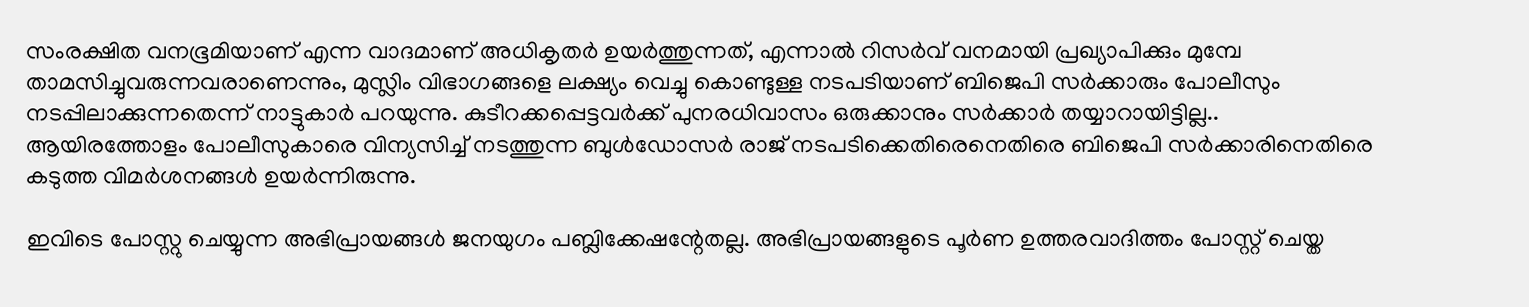സംരക്ഷിത വനഭൂമിയാണ് എന്ന വാദമാണ് അധികൃതർ ഉയർത്തുന്നത്, എന്നാൽ റിസർവ് വനമായി പ്രഖ്യാപിക്കും മുമ്പേ താമസിച്ചുവരുന്നവരാണെന്നും, മുസ്ലിം വിഭാഗങ്ങളെ ലക്ഷ്യം വെച്ചു കൊണ്ടുള്ള നടപടിയാണ് ബിജെപി സർക്കാരും പോലീസും നടപ്പിലാക്കുന്നതെന്ന് നാട്ടുകാർ പറയുന്നു. കുടീറക്കപ്പെട്ടവർക്ക് പുനരധിവാസം ഒരുക്കാനും സർക്കാർ തയ്യാറായിട്ടില്ല.. ആയിരത്തോളം പോലീസുകാരെ വിന്യസിച്ച്‌ നടത്തുന്ന ബുൾഡോസർ രാജ് നടപടിക്കെതിരെനെതിരെ ബിജെപി സർക്കാരിനെതിരെ കടുത്ത വിമർശനങ്ങൾ ഉയർന്നിരുന്നു.

ഇവിടെ പോസ്റ്റു ചെയ്യുന്ന അഭിപ്രായങ്ങള്‍ ജനയുഗം പബ്ലിക്കേഷന്റേതല്ല. അഭിപ്രായങ്ങളുടെ പൂര്‍ണ ഉത്തരവാദിത്തം പോസ്റ്റ് ചെയ്ത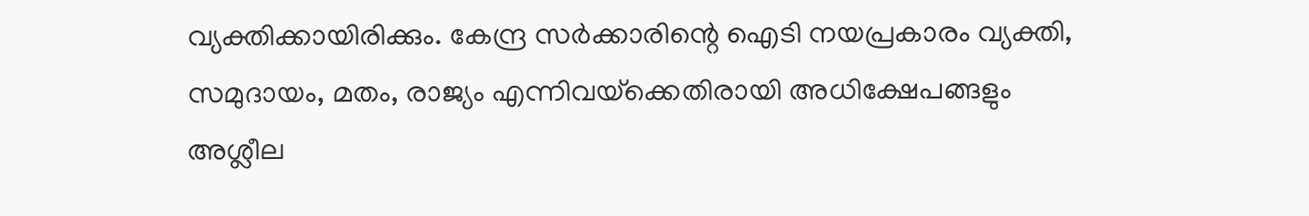വ്യക്തിക്കായിരിക്കും. കേന്ദ്ര സര്‍ക്കാരിന്റെ ഐടി നയപ്രകാരം വ്യക്തി, സമുദായം, മതം, രാജ്യം എന്നിവയ്‌ക്കെതിരായി അധിക്ഷേപങ്ങളും അശ്ലീല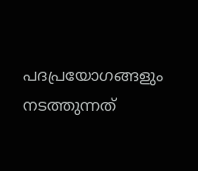പദപ്രയോഗങ്ങളും നടത്തുന്നത്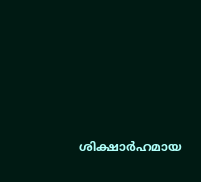ശിക്ഷാര്‍ഹമായ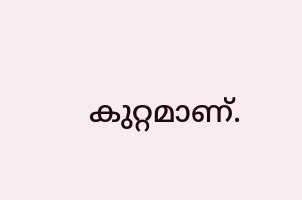കുറ്റമാണ്.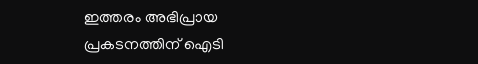ഇത്തരം അഭിപ്രായ പ്രകടനത്തിന് ഐടി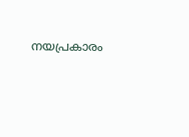നയപ്രകാരം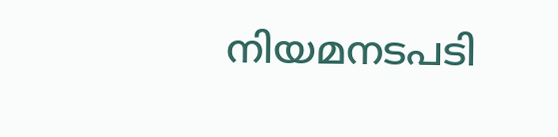നിയമനടപടി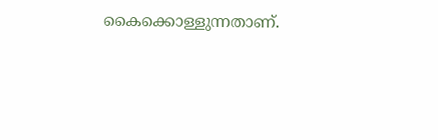കൈക്കൊള്ളുന്നതാണ്.